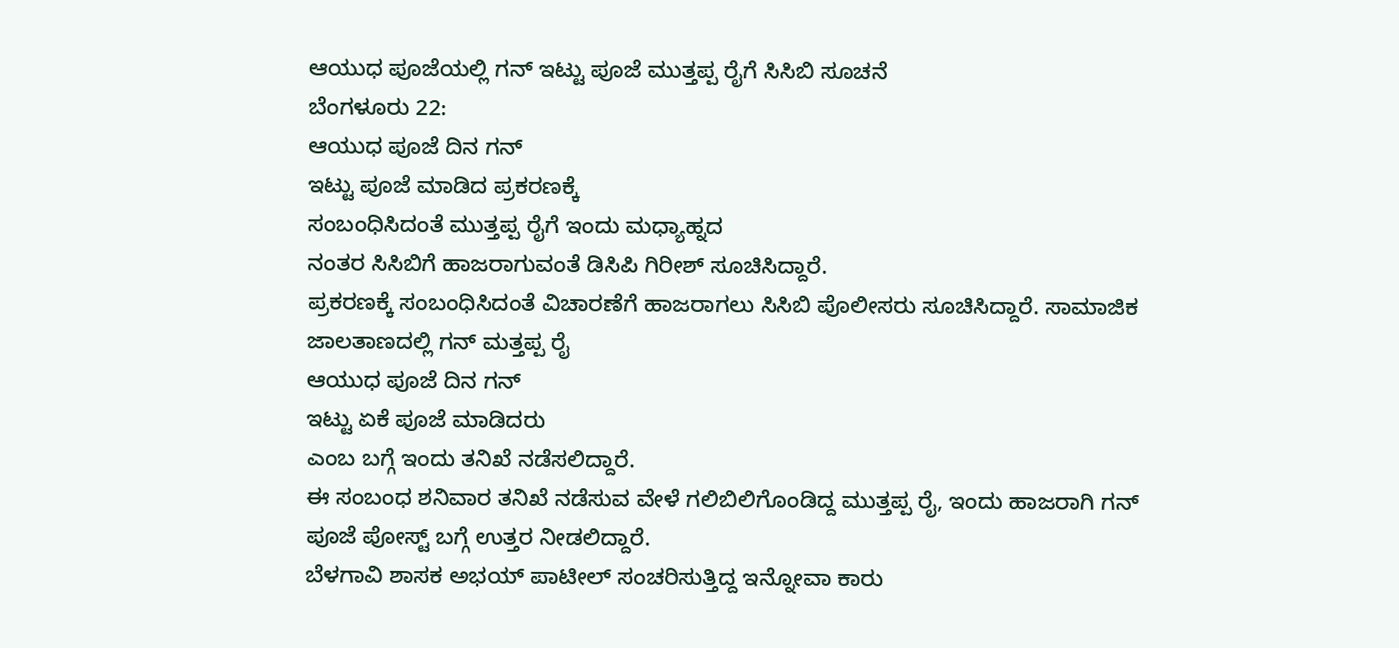ಆಯುಧ ಪೂಜೆಯಲ್ಲಿ ಗನ್ ಇಟ್ಟು ಪೂಜೆ ಮುತ್ತಪ್ಪ ರೈಗೆ ಸಿಸಿಬಿ ಸೂಚನೆ
ಬೆಂಗಳೂರು 22:
ಆಯುಧ ಪೂಜೆ ದಿನ ಗನ್
ಇಟ್ಟು ಪೂಜೆ ಮಾಡಿದ ಪ್ರಕರಣಕ್ಕೆ
ಸಂಬಂಧಿಸಿದಂತೆ ಮುತ್ತಪ್ಪ ರೈಗೆ ಇಂದು ಮಧ್ಯಾಹ್ನದ
ನಂತರ ಸಿಸಿಬಿಗೆ ಹಾಜರಾಗುವಂತೆ ಡಿಸಿಪಿ ಗಿರೀಶ್ ಸೂಚಿಸಿದ್ದಾರೆ.
ಪ್ರಕರಣಕ್ಕೆ ಸಂಬಂಧಿಸಿದಂತೆ ವಿಚಾರಣೆಗೆ ಹಾಜರಾಗಲು ಸಿಸಿಬಿ ಪೊಲೀಸರು ಸೂಚಿಸಿದ್ದಾರೆ. ಸಾಮಾಜಿಕ
ಜಾಲತಾಣದಲ್ಲಿ ಗನ್ ಮತ್ತಪ್ಪ ರೈ
ಆಯುಧ ಪೂಜೆ ದಿನ ಗನ್
ಇಟ್ಟು ಏಕೆ ಪೂಜೆ ಮಾಡಿದರು
ಎಂಬ ಬಗ್ಗೆ ಇಂದು ತನಿಖೆ ನಡೆಸಲಿದ್ದಾರೆ.
ಈ ಸಂಬಂಧ ಶನಿವಾರ ತನಿಖೆ ನಡೆಸುವ ವೇಳೆ ಗಲಿಬಿಲಿಗೊಂಡಿದ್ದ ಮುತ್ತಪ್ಪ ರೈ, ಇಂದು ಹಾಜರಾಗಿ ಗನ್ ಪೂಜೆ ಪೋಸ್ಟ್ ಬಗ್ಗೆ ಉತ್ತರ ನೀಡಲಿದ್ದಾರೆ.
ಬೆಳಗಾವಿ ಶಾಸಕ ಅಭಯ್ ಪಾಟೀಲ್ ಸಂಚರಿಸುತ್ತಿದ್ದ ಇನ್ನೋವಾ ಕಾರು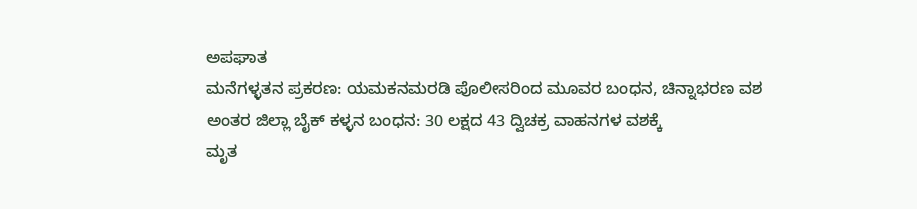ಅಪಘಾತ
ಮನೆಗಳ್ಳತನ ಪ್ರಕರಣ: ಯಮಕನಮರಡಿ ಪೊಲೀಸರಿಂದ ಮೂವರ ಬಂಧನ, ಚಿನ್ನಾಭರಣ ವಶ
ಅಂತರ ಜಿಲ್ಲಾ ಬೈಕ್ ಕಳ್ಳನ ಬಂಧನ: 30 ಲಕ್ಷದ 43 ದ್ವಿಚಕ್ರ ವಾಹನಗಳ ವಶಕ್ಕೆ
ಮೃತ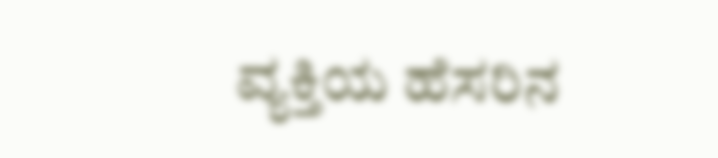ವ್ಯಕ್ತಿಯ ಹೆಸರಿನ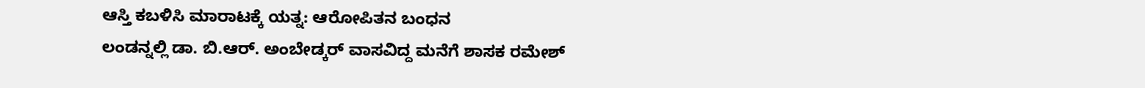ಆಸ್ತಿ ಕಬಳಿಸಿ ಮಾರಾಟಕ್ಕೆ ಯತ್ನ: ಆರೋಪಿತನ ಬಂಧನ
ಲಂಡನ್ನಲ್ಲಿ ಡಾ. ಬಿ.ಆರ್. ಅಂಬೇಡ್ಕರ್ ವಾಸವಿದ್ದ ಮನೆಗೆ ಶಾಸಕ ರಮೇಶ್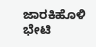ಜಾರಕಿಹೊಳಿ ಭೇಟಿ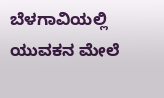ಬೆಳಗಾವಿಯಲ್ಲಿ ಯುವಕನ ಮೇಲೆ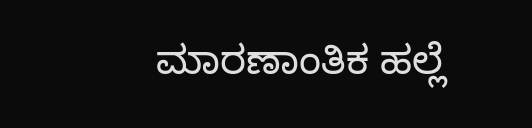ಮಾರಣಾಂತಿಕ ಹಲ್ಲೆ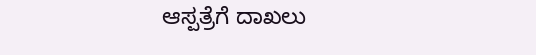ಆಸ್ಪತ್ರೆಗೆ ದಾಖಲು